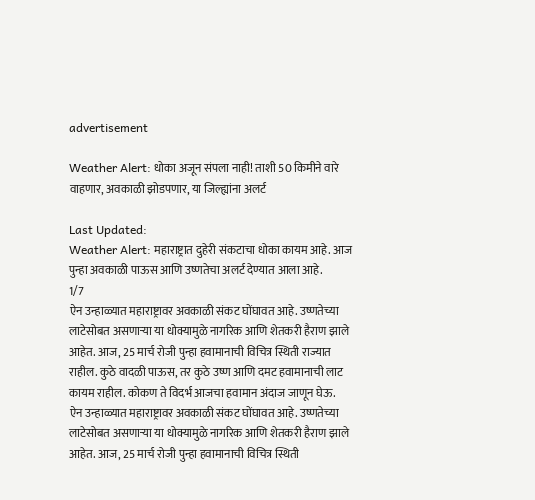advertisement

Weather Alert: धोका अजून संपला नाही! ताशी 50 किमीने वारे वाहणार, अवकाळी झोडपणार, या जिल्ह्यांना अलर्ट

Last Updated:
Weather Alert: महाराष्ट्रात दुहेरी संकटाचा धोका कायम आहे. आज पुन्हा अवकाळी पाऊस आणि उष्णतेचा अलर्ट देण्यात आला आहे.
1/7
ऐन उन्हाळ्यात महाराष्ट्रावर अवकाळी संकट घोंघावत आहे. उष्णतेच्या लाटेसोबत असणाऱ्या या धोक्यामुळे नागरिक आणि शेतकरी हैराण झाले आहेत. आज, 25 मार्च रोजी पुन्हा हवामानाची विचित्र स्थिती राज्यात राहील. कुठे वादळी पाऊस, तर कुठे उष्ण आणि दमट हवामानाची लाट कायम राहील. कोकण ते विदर्भ आजचा हवामान अंदाज जाणून घेऊ.
ऐन उन्हाळ्यात महाराष्ट्रावर अवकाळी संकट घोंघावत आहे. उष्णतेच्या लाटेसोबत असणाऱ्या या धोक्यामुळे नागरिक आणि शेतकरी हैराण झाले आहेत. आज, 25 मार्च रोजी पुन्हा हवामानाची विचित्र स्थिती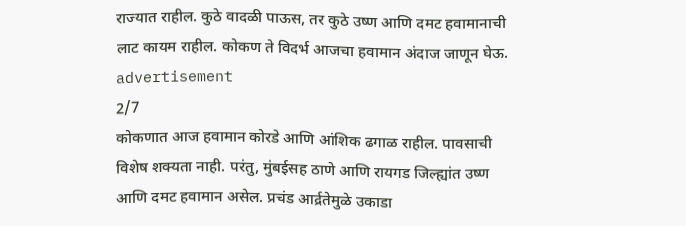राज्यात राहील. कुठे वादळी पाऊस, तर कुठे उष्ण आणि दमट हवामानाची लाट कायम राहील. कोकण ते विदर्भ आजचा हवामान अंदाज जाणून घेऊ.
advertisement
2/7
कोकणात आज हवामान कोरडे आणि आंशिक ढगाळ राहील. पावसाची विशेष शक्यता नाही. परंतु, मुंबईसह ठाणे आणि रायगड जिल्ह्यांत उष्ण आणि दमट हवामान असेल. प्रचंड आर्द्रतेमुळे उकाडा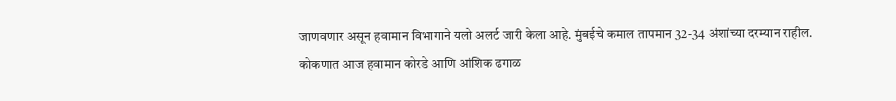जाणवणार असून हवामान विभागाने यलो अलर्ट जारी केला आहे. मुंबईचे कमाल तापमान 32-34 अंशांच्या दरम्यान राहील.
कोकणात आज हवामान कोरडे आणि आंशिक ढगाळ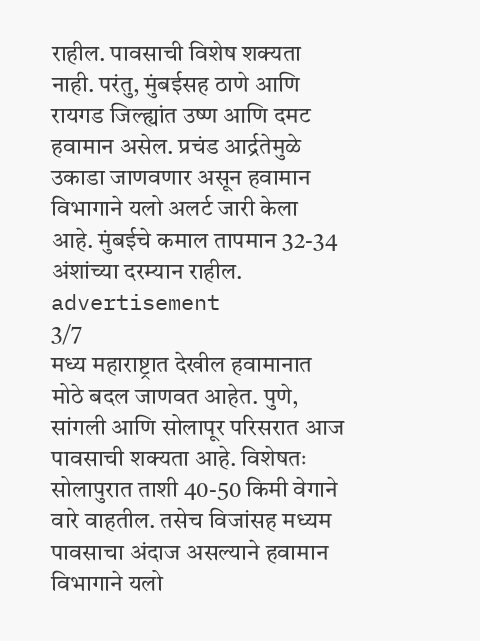राहील. पावसाची विशेष शक्यता नाही. परंतु, मुंबईसह ठाणे आणि रायगड जिल्ह्यांत उष्ण आणि दमट हवामान असेल. प्रचंड आर्द्रतेमुळे उकाडा जाणवणार असून हवामान विभागाने यलो अलर्ट जारी केला आहे. मुंबईचे कमाल तापमान 32-34 अंशांच्या दरम्यान राहील.
advertisement
3/7
मध्य महाराष्ट्रात देखील हवामानात मोठे बदल जाणवत आहेत. पुणे, सांगली आणि सोलापूर परिसरात आज पावसाची शक्यता आहे. विशेषतः सोलापुरात ताशी 40-50 किमी वेगाने वारे वाहतील. तसेच विजांसह मध्यम पावसाचा अंदाज असल्याने हवामान विभागाने यलो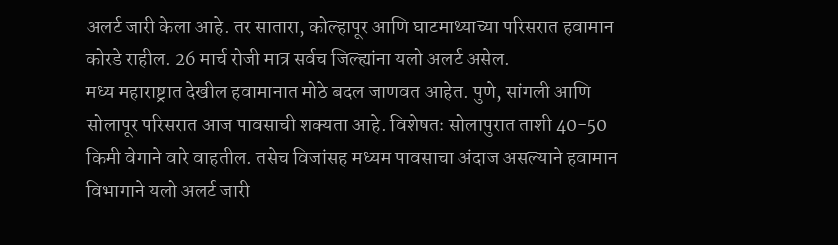अलर्ट जारी केला आहे. तर सातारा, कोल्हापूर आणि घाटमाथ्याच्या परिसरात हवामान कोरडे राहील. 26 मार्च रोजी मात्र सर्वच जिल्ह्यांना यलो अलर्ट असेल.
मध्य महाराष्ट्रात देखील हवामानात मोठे बदल जाणवत आहेत. पुणे, सांगली आणि सोलापूर परिसरात आज पावसाची शक्यता आहे. विशेषतः सोलापुरात ताशी 40-50 किमी वेगाने वारे वाहतील. तसेच विजांसह मध्यम पावसाचा अंदाज असल्याने हवामान विभागाने यलो अलर्ट जारी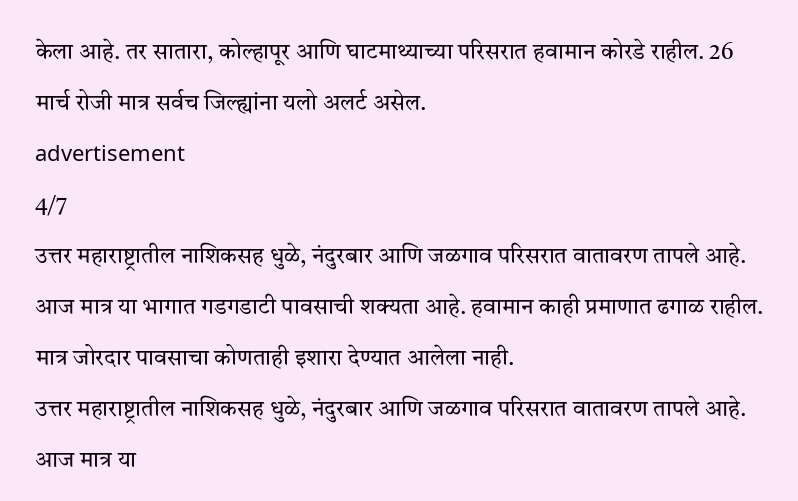केला आहे. तर सातारा, कोल्हापूर आणि घाटमाथ्याच्या परिसरात हवामान कोरडे राहील. 26 मार्च रोजी मात्र सर्वच जिल्ह्यांना यलो अलर्ट असेल.
advertisement
4/7
उत्तर महाराष्ट्रातील नाशिकसह धुळे, नंदुरबार आणि जळगाव परिसरात वातावरण तापले आहे. आज मात्र या भागात गडगडाटी पावसाची शक्यता आहे. हवामान काही प्रमाणात ढगाळ राहील. मात्र जोरदार पावसाचा कोणताही इशारा देण्यात आलेला नाही.
उत्तर महाराष्ट्रातील नाशिकसह धुळे, नंदुरबार आणि जळगाव परिसरात वातावरण तापले आहे. आज मात्र या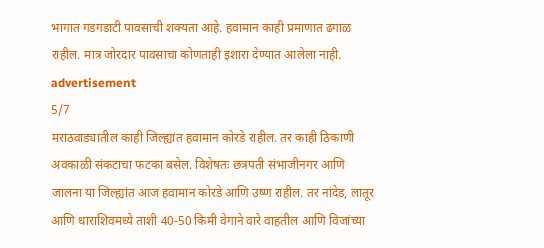भागात गडगडाटी पावसाची शक्यता आहे. हवामान काही प्रमाणात ढगाळ राहील. मात्र जोरदार पावसाचा कोणताही इशारा देण्यात आलेला नाही.
advertisement
5/7
मराठवाड्यातील काही जिल्ह्यांत हवामान कोरडे राहील. तर काही ठिकाणी अवकाळी संकटाचा फटका बसेल. विशेषतः छत्रपती संभाजीनगर आणि जालना या जिल्ह्यांत आज हवामान कोरडे आणि उष्ण राहील. तर नांदेड, लातूर आणि धाराशिवमध्ये ताशी 40-50 किमी वेगाने वारे वाहतील आणि विजांच्या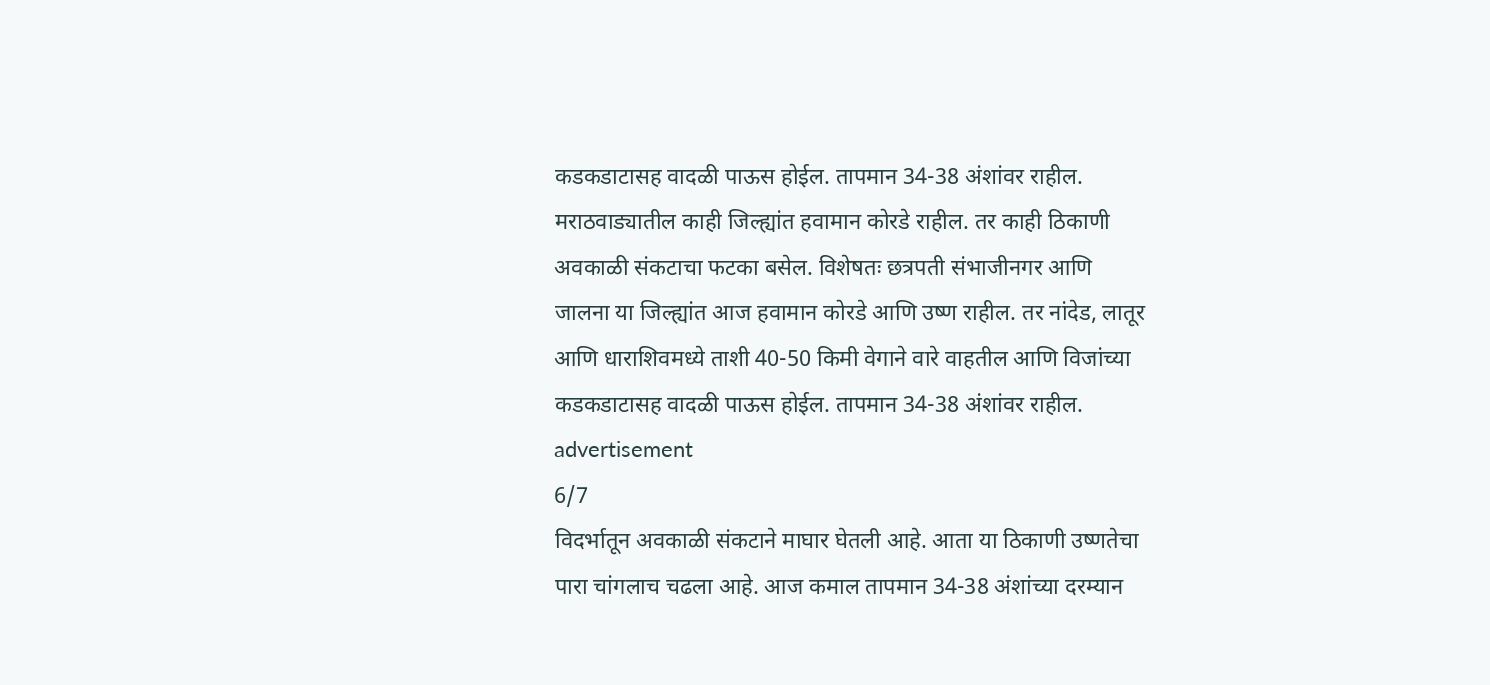कडकडाटासह वादळी पाऊस होईल. तापमान 34-38 अंशांवर राहील.
मराठवाड्यातील काही जिल्ह्यांत हवामान कोरडे राहील. तर काही ठिकाणी अवकाळी संकटाचा फटका बसेल. विशेषतः छत्रपती संभाजीनगर आणि जालना या जिल्ह्यांत आज हवामान कोरडे आणि उष्ण राहील. तर नांदेड, लातूर आणि धाराशिवमध्ये ताशी 40-50 किमी वेगाने वारे वाहतील आणि विजांच्या कडकडाटासह वादळी पाऊस होईल. तापमान 34-38 अंशांवर राहील.
advertisement
6/7
विदर्भातून अवकाळी संकटाने माघार घेतली आहे. आता या ठिकाणी उष्णतेचा पारा चांगलाच चढला आहे. आज कमाल तापमान 34-38 अंशांच्या दरम्यान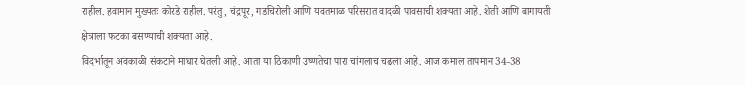राहील. हवामान मुख्यतः कोरडे राहील. परंतु, चंद्रपूर, गडचिरोली आणि यवतमाळ परिसरात वादळी पावसाची शक्यता आहे. शेती आणि बागायती क्षेत्राला फटका बसण्याची शक्यता आहे.
विदर्भातून अवकाळी संकटाने माघार घेतली आहे. आता या ठिकाणी उष्णतेचा पारा चांगलाच चढला आहे. आज कमाल तापमान 34-38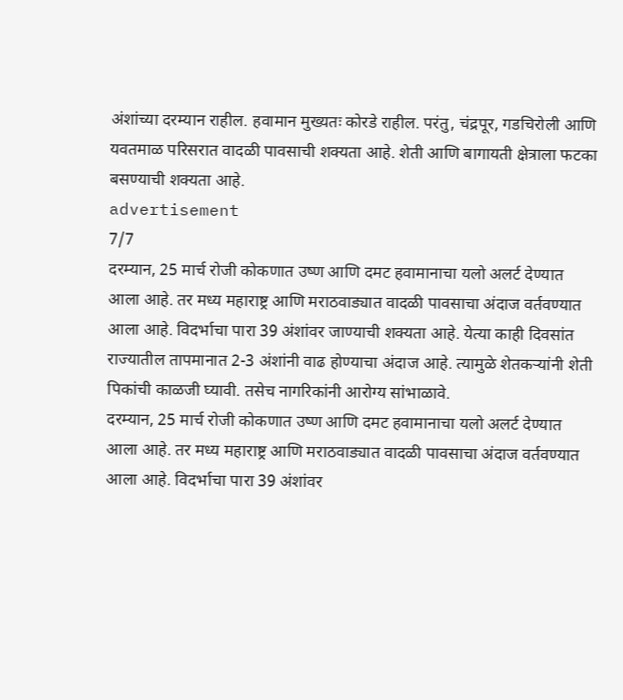अंशांच्या दरम्यान राहील. हवामान मुख्यतः कोरडे राहील. परंतु, चंद्रपूर, गडचिरोली आणि यवतमाळ परिसरात वादळी पावसाची शक्यता आहे. शेती आणि बागायती क्षेत्राला फटका बसण्याची शक्यता आहे.
advertisement
7/7
दरम्यान, 25 मार्च रोजी कोकणात उष्ण आणि दमट हवामानाचा यलो अलर्ट देण्यात आला आहे. तर मध्य महाराष्ट्र आणि मराठवाड्यात वादळी पावसाचा अंदाज वर्तवण्यात आला आहे. विदर्भाचा पारा 39 अंशांवर जाण्याची शक्यता आहे. येत्या काही दिवसांत राज्यातील तापमानात 2-3 अंशांनी वाढ होण्याचा अंदाज आहे. त्यामुळे शेतकऱ्यांनी शेती पिकांची काळजी घ्यावी. तसेच नागरिकांनी आरोग्य सांभाळावे.
दरम्यान, 25 मार्च रोजी कोकणात उष्ण आणि दमट हवामानाचा यलो अलर्ट देण्यात आला आहे. तर मध्य महाराष्ट्र आणि मराठवाड्यात वादळी पावसाचा अंदाज वर्तवण्यात आला आहे. विदर्भाचा पारा 39 अंशांवर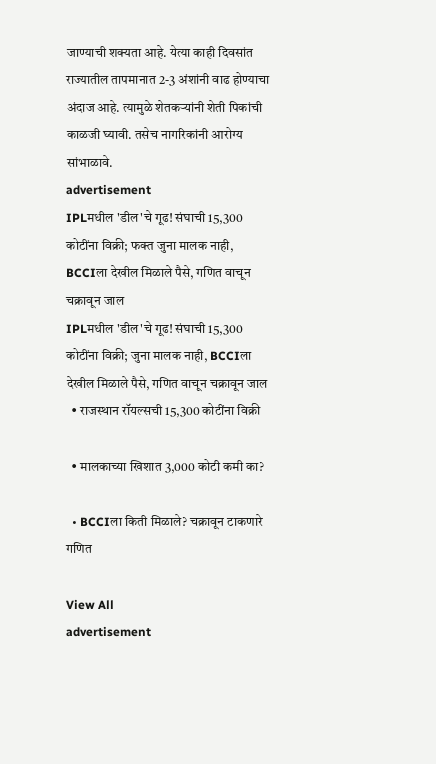जाण्याची शक्यता आहे. येत्या काही दिवसांत राज्यातील तापमानात 2-3 अंशांनी वाढ होण्याचा अंदाज आहे. त्यामुळे शेतकऱ्यांनी शेती पिकांची काळजी घ्यावी. तसेच नागरिकांनी आरोग्य सांभाळावे.
advertisement
IPLमधील 'डील'चे गूढ! संघाची 15,300 कोटींना विक्री; फक्त जुना मालक नाही, BCCIला देखील मिळाले पैसे, गणित वाचून चक्रावून जाल
IPLमधील 'डील'चे गूढ! संघाची 15,300 कोटींना विक्री; जुना मालक नाही, BCCIला देखील मिळाले पैसे, गणित वाचून चक्रावून जाल
  • राजस्थान रॉयल्सची 15,300 कोटींना विक्री

  • मालकाच्या खिशात 3,000 कोटी कमी का?

  • BCCIला किती मिळाले? चक्रावून टाकणारे गणित

View All
advertisement